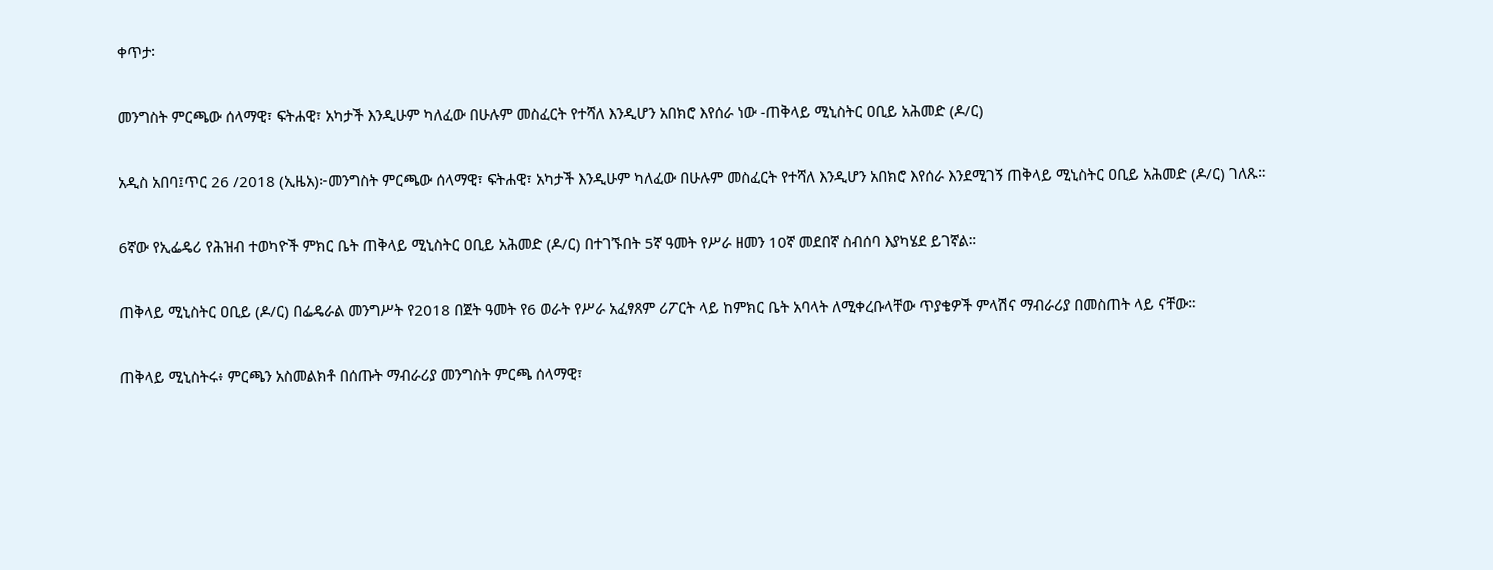ቀጥታ፡

መንግስት ምርጫው ሰላማዊ፣ ፍትሐዊ፣ አካታች እንዲሁም ካለፈው በሁሉም መስፈርት የተሻለ እንዲሆን አበክሮ እየሰራ ነው -ጠቅላይ ሚኒስትር ዐቢይ አሕመድ (ዶ/ር)

አዲስ አበባ፤ጥር 26 /2018 (ኢዜአ)፦መንግስት ምርጫው ሰላማዊ፣ ፍትሐዊ፣ አካታች እንዲሁም ካለፈው በሁሉም መስፈርት የተሻለ እንዲሆን አበክሮ እየሰራ እንደሚገኝ ጠቅላይ ሚኒስትር ዐቢይ አሕመድ (ዶ/ር) ገለጹ።

6ኛው የኢፌዴሪ የሕዝብ ተወካዮች ምክር ቤት ጠቅላይ ሚኒስትር ዐቢይ አሕመድ (ዶ/ር) በተገኙበት 5ኛ ዓመት የሥራ ዘመን 10ኛ መደበኛ ስብሰባ እያካሄደ ይገኛል።

ጠቅላይ ሚኒስትር ዐቢይ (ዶ/ር) በፌዴራል መንግሥት የ2018 በጀት ዓመት የ6 ወራት የሥራ አፈፃጸም ሪፖርት ላይ ከምክር ቤት አባላት ለሚቀረቡላቸው ጥያቄዎች ምላሽና ማብራሪያ በመስጠት ላይ ናቸው።

ጠቅላይ ሚኒስትሩ፥ ምርጫን አስመልክቶ በሰጡት ማብራሪያ መንግስት ምርጫ ሰላማዊ፣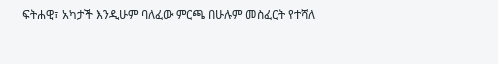ፍትሐዊ፣ አካታች እንዲሁም ባለፈው ምርጫ በሁሉም መስፈርት የተሻለ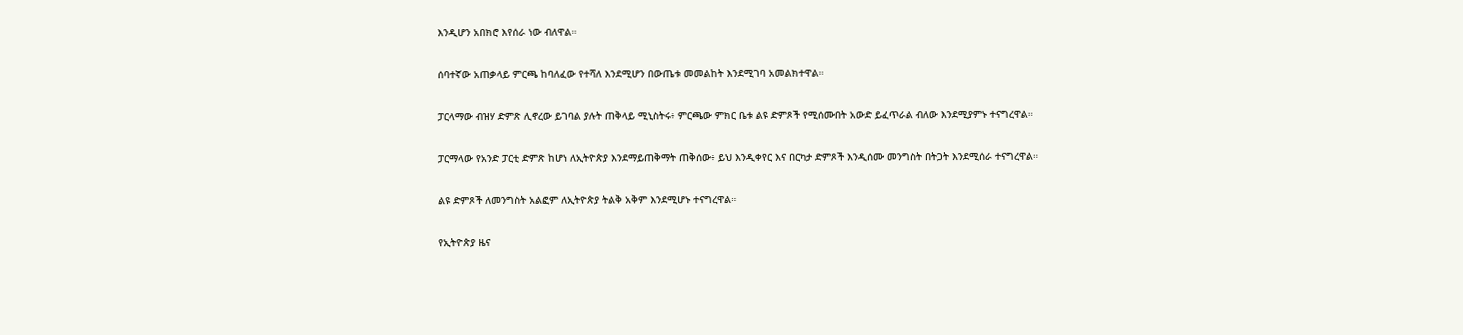እንዲሆን አበክሮ እየሰራ ነው ብለዋል።

ሰባተኛው አጠቃላይ ምርጫ ከባለፈው የተሻለ እንደሚሆን በውጤቱ መመልከት እንደሚገባ አመልክተዋል።

ፓርላማው ብዝሃ ድምጽ ሊኖረው ይገባል ያሉት ጠቅላይ ሚኒስትሩ፥ ምርጫው ምክር ቤቱ ልዩ ድምጾች የሚሰሙበት አውድ ይፈጥራል ብለው እንደሚያምኑ ተናግረዋል።

ፓርማላው የአንድ ፓርቲ ድምጽ ከሆነ ለኢትዮጵያ እንደማይጠቅማት ጠቅሰው፥ ይህ እንዲቀየር እና በርካታ ድምጾች እንዲሰሙ መንግስት በትጋት እንደሚሰራ ተናግረዋል።

ልዩ ድምጾች ለመንግስት አልፎም ለኢትዮጵያ ትልቅ አቅም እንደሚሆኑ ተናግረዋል።

የኢትዮጵያ ዜና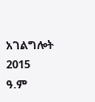አገልግሎት
2015
ዓ.ም